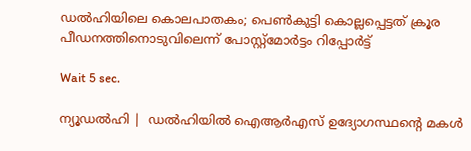ഡല്‍ഹിയിലെ കൊലപാതകം; പെണ്‍കുട്ടി കൊല്ലപ്പെട്ടത് ക്രൂര പീഡനത്തിനൊടുവിലെന്ന് പോസ്റ്റ്‌മോര്‍ട്ടം റിപ്പോര്‍ട്ട്

Wait 5 sec.

ന്യൂഡല്‍ഹി |  ഡല്‍ഹിയില്‍ ഐആര്‍എസ് ഉദ്യോഗസ്ഥന്റെ മകള്‍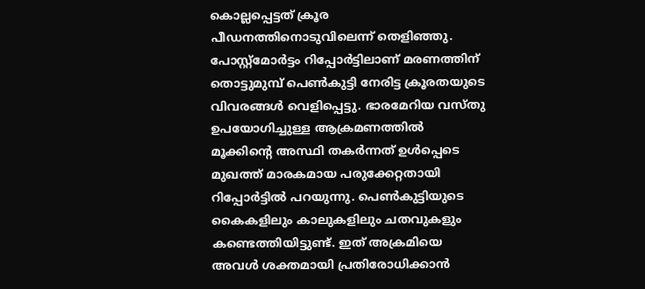കൊല്ലപ്പെട്ടത് ക്രൂര പീഡനത്തിനൊടുവിലെന്ന് തെളിഞ്ഞു. പോസ്റ്റ്മോര്‍ട്ടം റിപ്പോര്‍ട്ടിലാണ് മരണത്തിന് തൊട്ടുമുമ്പ് പെണ്‍കുട്ടി നേരിട്ട ക്രൂരതയുടെ വിവരങ്ങള്‍ വെളിപ്പെട്ടു. ഭാരമേറിയ വസ്തു ഉപയോഗിച്ചുള്ള ആക്രമണത്തില്‍ മൂക്കിന്റെ അസ്ഥി തകര്‍ന്നത് ഉള്‍പ്പെടെ മുഖത്ത് മാരകമായ പരുക്കേറ്റതായി റിപ്പോര്‍ട്ടില്‍ പറയുന്നു. പെണ്‍കുട്ടിയുടെ കൈകളിലും കാലുകളിലും ചതവുകളും കണ്ടെത്തിയിട്ടുണ്ട്. ഇത് അക്രമിയെ അവള്‍ ശക്തമായി പ്രതിരോധിക്കാന്‍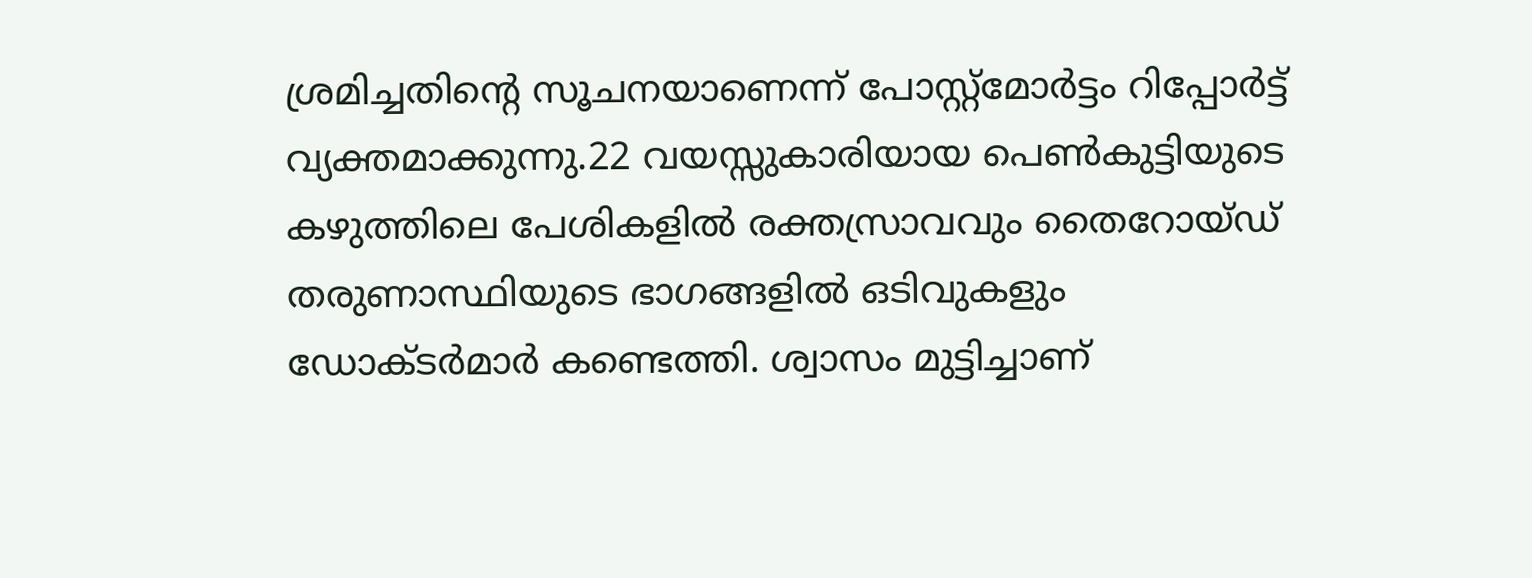ശ്രമിച്ചതിന്റെ സൂചനയാണെന്ന് പോസ്റ്റ്മോര്‍ട്ടം റിപ്പോര്‍ട്ട് വ്യക്തമാക്കുന്നു.22 വയസ്സുകാരിയായ പെണ്‍കുട്ടിയുടെ കഴുത്തിലെ പേശികളില്‍ രക്തസ്രാവവും തൈറോയ്ഡ് തരുണാസ്ഥിയുടെ ഭാഗങ്ങളില്‍ ഒടിവുകളും ഡോക്ടര്‍മാര്‍ കണ്ടെത്തി. ശ്വാസം മുട്ടിച്ചാണ്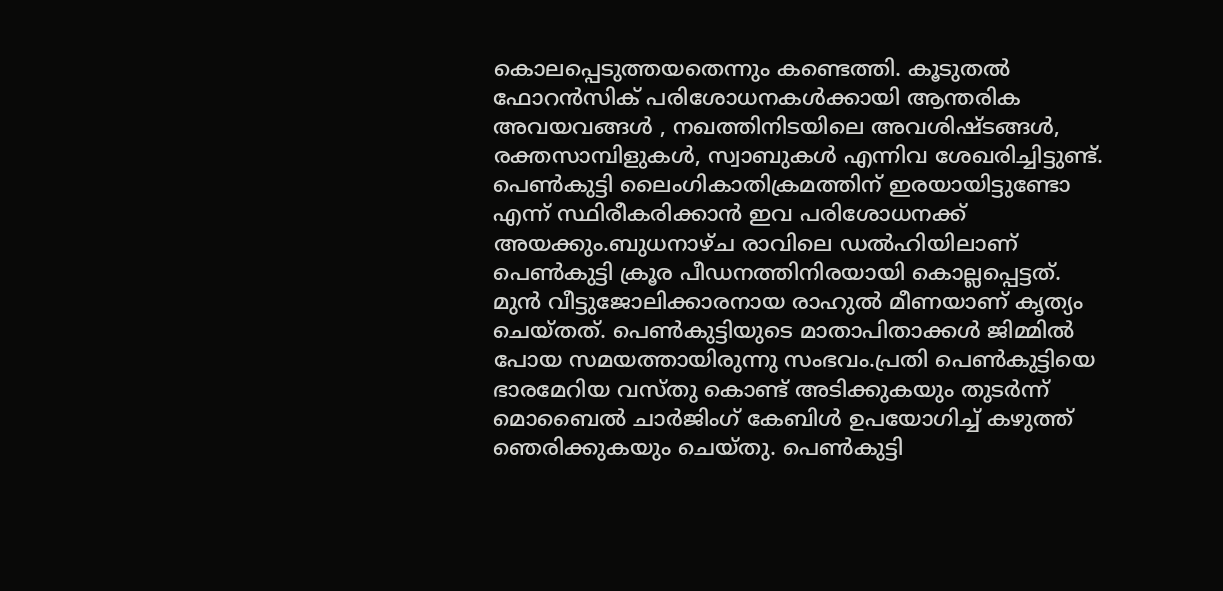കൊലപ്പെടുത്തയതെന്നും കണ്ടെത്തി. കൂടുതല്‍ ഫോറന്‍സിക് പരിശോധനകള്‍ക്കായി ആന്തരിക അവയവങ്ങള്‍ , നഖത്തിനിടയിലെ അവശിഷ്ടങ്ങള്‍, രക്തസാമ്പിളുകള്‍, സ്വാബുകള്‍ എന്നിവ ശേഖരിച്ചിട്ടുണ്ട്. പെണ്‍കുട്ടി ലൈംഗികാതിക്രമത്തിന് ഇരയായിട്ടുണ്ടോ എന്ന് സ്ഥിരീകരിക്കാന്‍ ഇവ പരിശോധനക്ക് അയക്കും.ബുധനാഴ്ച രാവിലെ ഡല്‍ഹിയിലാണ് പെണ്‍കുട്ടി ക്രൂര പീഡനത്തിനിരയായി കൊല്ലപ്പെട്ടത്. മുന്‍ വീട്ടുജോലിക്കാരനായ രാഹുല്‍ മീണയാണ് കൃത്യം ചെയ്തത്. പെണ്‍കുട്ടിയുടെ മാതാപിതാക്കള്‍ ജിമ്മില്‍ പോയ സമയത്തായിരുന്നു സംഭവം.പ്രതി പെണ്‍കുട്ടിയെ ഭാരമേറിയ വസ്തു കൊണ്ട് അടിക്കുകയും തുടര്‍ന്ന് മൊബൈല്‍ ചാര്‍ജിംഗ് കേബിള്‍ ഉപയോഗിച്ച് കഴുത്ത് ഞെരിക്കുകയും ചെയ്തു. പെണ്‍കുട്ടി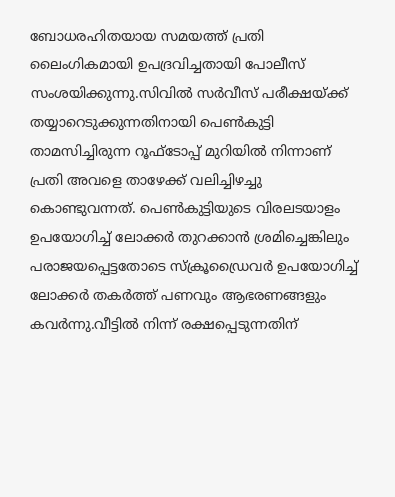ബോധരഹിതയായ സമയത്ത് പ്രതി ലൈംഗികമായി ഉപദ്രവിച്ചതായി പോലീസ് സംശയിക്കുന്നു.സിവില്‍ സര്‍വീസ് പരീക്ഷയ്ക്ക് തയ്യാറെടുക്കുന്നതിനായി പെണ്‍കുട്ടി താമസിച്ചിരുന്ന റൂഫ്ടോപ്പ് മുറിയില്‍ നിന്നാണ് പ്രതി അവളെ താഴേക്ക് വലിച്ചിഴച്ചു കൊണ്ടുവന്നത്. പെണ്‍കുട്ടിയുടെ വിരലടയാളം ഉപയോഗിച്ച് ലോക്കര്‍ തുറക്കാന്‍ ശ്രമിച്ചെങ്കിലും പരാജയപ്പെട്ടതോടെ സ്‌ക്രൂഡ്രൈവര്‍ ഉപയോഗിച്ച് ലോക്കര്‍ തകര്‍ത്ത് പണവും ആഭരണങ്ങളും കവര്‍ന്നു.വീട്ടില്‍ നിന്ന് രക്ഷപ്പെടുന്നതിന്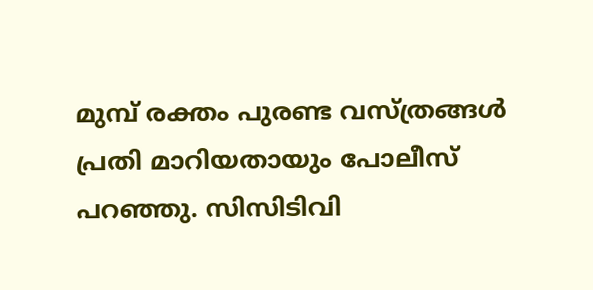മുമ്പ് രക്തം പുരണ്ട വസ്ത്രങ്ങള്‍ പ്രതി മാറിയതായും പോലീസ് പറഞ്ഞു. സിസിടിവി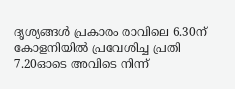ദൃശ്യങ്ങള്‍ പ്രകാരം രാവിലെ 6.30ന് കോളനിയില്‍ പ്രവേശിച്ച പ്രതി 7.20ഓടെ അവിടെ നിന്ന്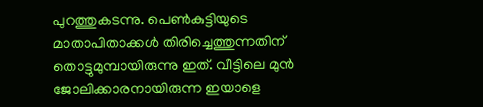പുറത്തുകടന്നു. പെണ്‍കുട്ടിയുടെ മാതാപിതാക്കള്‍ തിരിച്ചെത്തുന്നതിന് തൊട്ടുമുമ്പായിരുന്നു ഇത്. വീട്ടിലെ മുന്‍ ജോലിക്കാരനായിരുന്ന ഇയാളെ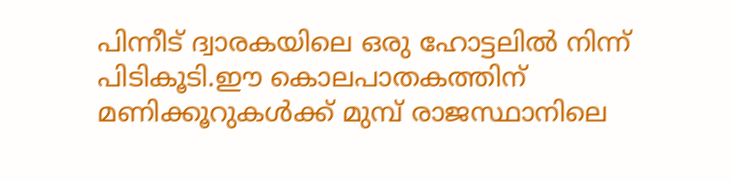പിന്നീട് ദ്വാരകയിലെ ഒരു ഹോട്ടലില്‍ നിന്ന് പിടികൂടി.ഈ കൊലപാതകത്തിന് മണിക്കൂറുകള്‍ക്ക് മുമ്പ് രാജസ്ഥാനിലെ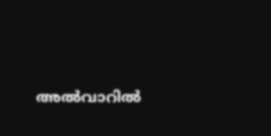അല്‍വാറില്‍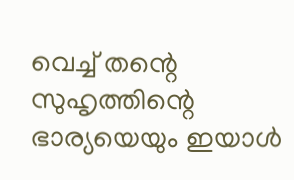വെച്ച് തന്റെ സുഹൃത്തിന്റെ ഭാര്യയെയും ഇയാള്‍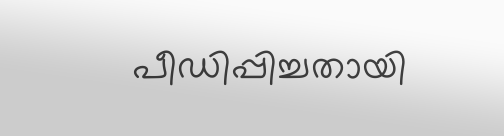പീഡിപ്പിച്ചതായി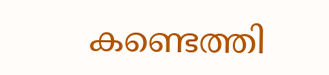കണ്ടെത്തി